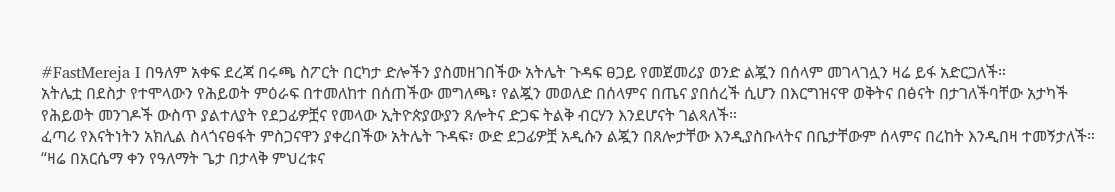#FastMereja I በዓለም አቀፍ ደረጃ በሩጫ ስፖርት በርካታ ድሎችን ያስመዘገበችው አትሌት ጉዳፍ ፀጋይ የመጀመሪያ ወንድ ልጇን በሰላም መገላገሏን ዛሬ ይፋ አድርጋለች።
አትሌቷ በደስታ የተሞላውን የሕይወት ምዕራፍ በተመለከተ በሰጠችው መግለጫ፣ የልጇን መወለድ በሰላምና በጤና ያበሰረች ሲሆን በእርግዝናዋ ወቅትና በፅናት በታገለችባቸው አታካች የሕይወት መንገዶች ውስጥ ያልተለያት የደጋፊዎቿና የመላው ኢትዮጵያውያን ጸሎትና ድጋፍ ትልቅ ብርሃን እንደሆናት ገልጻለች።
ፈጣሪ የእናትነትን አክሊል ስላጎናፀፋት ምስጋናዋን ያቀረበችው አትሌት ጉዳፍ፣ ውድ ደጋፊዎቿ አዲሱን ልጇን በጸሎታቸው እንዲያስቡላትና በቤታቸውም ሰላምና በረከት እንዲበዛ ተመኝታለች።
“ዛሬ በአርሴማ ቀን የዓለማት ጌታ በታላቅ ምህረቱና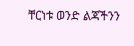ቸርነቱ ወንድ ልጃችንን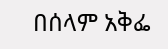በሰላም አቅፌ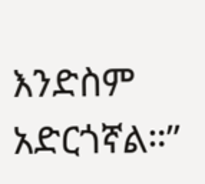እንድስም አድርጎኛል።”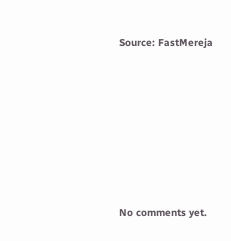Source: FastMereja









No comments yet.